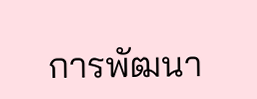การพัฒนา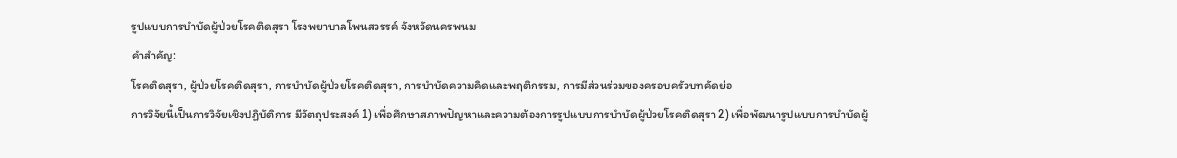รูปแบบการบำบัดผู้ป่วยโรคติดสุรา โรงพยาบาลโพนสวรรค์ จังหวัดนครพนม
คำสำคัญ:
โรคติดสุรา, ผู้ป่วยโรคติดสุรา, การบำบัดผู้ป่วยโรคติดสุรา, การบำบัดความคิดและพฤติกรรม, การมีส่วนร่วมของครอบครัวบทคัดย่อ
การวิจัยนี้เป็นการวิจัยเชิงปฏิบัติการ มีวัตถุประสงค์ 1) เพื่อศึกษาสภาพปัญหาและความต้องการรูปแบบการบำบัดผู้ป่วยโรคติดสุรา 2) เพื่อพัฒนารูปแบบการบำบัดผู้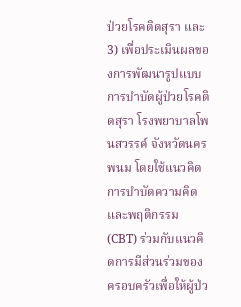ป่วยโรคติดสุรา และ 3) เพื่อประเมินผลของการพัฒนารูปแบบการบำบัดผู้ป่วยโรคติดสุรา โรงพยาบาลโพนสวรรค์ จังหวัดนครพนม โดยใช้แนวคิดการบำบัดความคิดและพฤติกรรม (CBT) ร่วมกับแนวคิดการมีส่วนร่วมของครอบครัวเพื่อให้ผู้ป่ว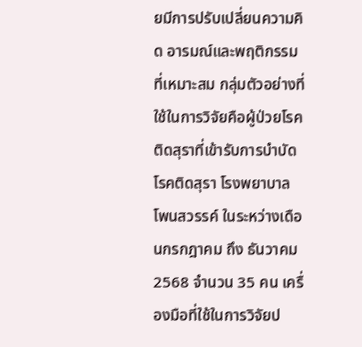ยมีการปรับเปลี่ยนความคิด อารมณ์และพฤติกรรมที่เหมาะสม กลุ่มตัวอย่างที่ใช้ในการวิจัยคือผู้ป่วยโรคติดสุราที่เข้ารับการบำบัดโรคติดสุรา โรงพยาบาลโพนสวรรค์ ในระหว่างเดือนกรกฎาคม ถึง ธันวาคม 2568 จำนวน 35 คน เครื่องมือที่ใช้ในการวิจัยป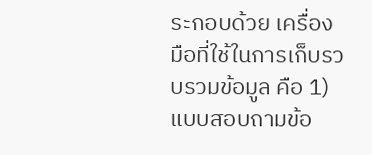ระกอบด้วย เครื่องมือที่ใช้ในการเก็บรวบรวมข้อมูล คือ 1) แบบสอบถามข้อ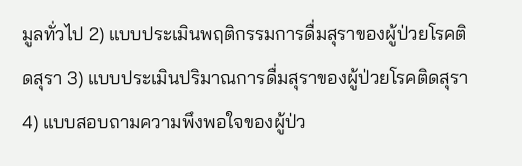มูลทั่วไป 2) แบบประเมินพฤติกรรมการดื่มสุราของผู้ป่วยโรคติดสุรา 3) แบบประเมินปริมาณการดื่มสุราของผู้ป่วยโรคติดสุรา 4) แบบสอบถามความพึงพอใจของผู้ป่ว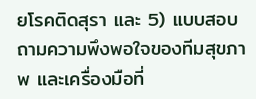ยโรคติดสุรา และ 5) แบบสอบถามความพึงพอใจของทีมสุขภาพ และเครื่องมือที่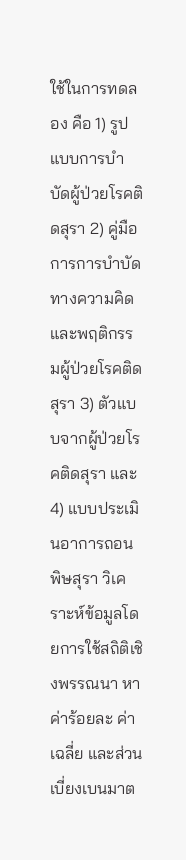ใช้ในการทดลอง คือ 1) รูปแบบการบำบัดผู้ป่วยโรคติดสุรา 2) คู่มือการการบำบัดทางความคิดและพฤติกรรมผู้ป่วยโรคติดสุรา 3) ตัวแบบจากผู้ป่วยโรคติดสุรา และ 4) แบบประเมินอาการถอนพิษสุรา วิเคราะห์ข้อมูลโดยการใช้สถิติเชิงพรรณนา หาค่าร้อยละ ค่าเฉลี่ย และส่วนเบี่ยงเบนมาต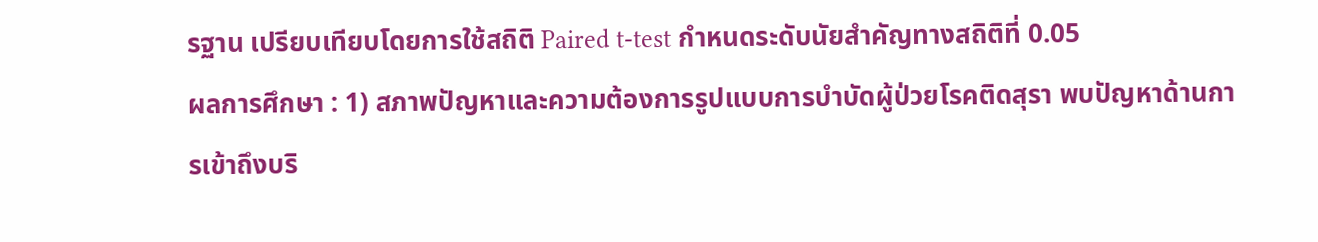รฐาน เปรียบเทียบโดยการใช้สถิติ Paired t-test กำหนดระดับนัยสำคัญทางสถิติที่ 0.05
ผลการศึกษา : 1) สภาพปัญหาและความต้องการรูปแบบการบำบัดผู้ป่วยโรคติดสุรา พบปัญหาด้านการเข้าถึงบริ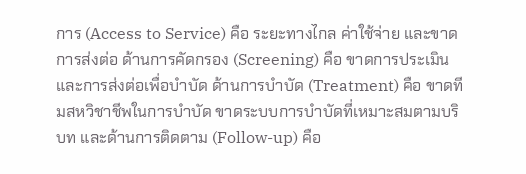การ (Access to Service) คือ ระยะทางไกล ค่าใช้จ่าย และขาดการส่งต่อ ด้านการคัดกรอง (Screening) คือ ขาดการประเมินและการส่งต่อเพื่อบำบัด ด้านการบำบัด (Treatment) คือ ขาดทีมสหวิชาชีพในการบำบัด ขาดระบบการบำบัดที่เหมาะสมตามบริบท และด้านการติดตาม (Follow-up) คือ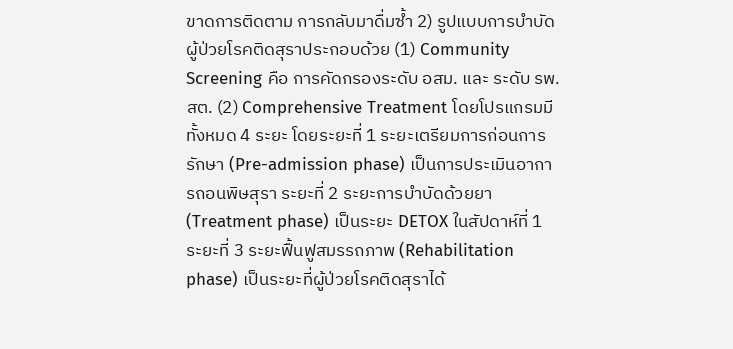ขาดการติดตาม การกลับมาดื่มซ้ำ 2) รูปแบบการบำบัดผู้ป่วยโรคติดสุราประกอบด้วย (1) Community Screening คือ การคัดกรองระดับ อสม. และ ระดับ รพ.สต. (2) Comprehensive Treatment โดยโปรแกรมมีทั้งหมด 4 ระยะ โดยระยะที่ 1 ระยะเตรียมการก่อนการรักษา (Pre-admission phase) เป็นการประเมินอาการถอนพิษสุรา ระยะที่ 2 ระยะการบำบัดด้วยยา (Treatment phase) เป็นระยะ DETOX ในสัปดาห์ที่ 1 ระยะที่ 3 ระยะฟื้นฟูสมรรถภาพ (Rehabilitation phase) เป็นระยะที่ผู้ป่วยโรคติดสุราได้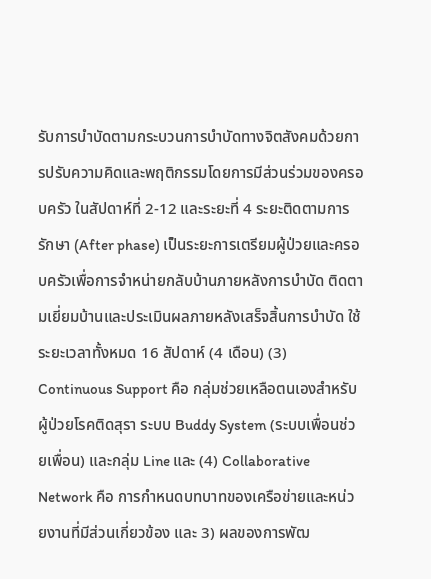รับการบำบัดตามกระบวนการบำบัดทางจิตสังคมด้วยการปรับความคิดและพฤติกรรมโดยการมีส่วนร่วมของครอบครัว ในสัปดาห์ที่ 2-12 และระยะที่ 4 ระยะติดตามการรักษา (After phase) เป็นระยะการเตรียมผู้ป่วยและครอบครัวเพื่อการจำหน่ายกลับบ้านภายหลังการบำบัด ติดตามเยี่ยมบ้านและประเมินผลภายหลังเสร็จสิ้นการบำบัด ใช้ระยะเวลาทั้งหมด 16 สัปดาห์ (4 เดือน) (3) Continuous Support คือ กลุ่มช่วยเหลือตนเองสำหรับผู้ป่วยโรคติดสุรา ระบบ Buddy System (ระบบเพื่อนช่วยเพื่อน) และกลุ่ม Line และ (4) Collaborative Network คือ การกำหนดบทบาทของเครือข่ายและหน่วยงานที่มีส่วนเกี่ยวข้อง และ 3) ผลของการพัฒ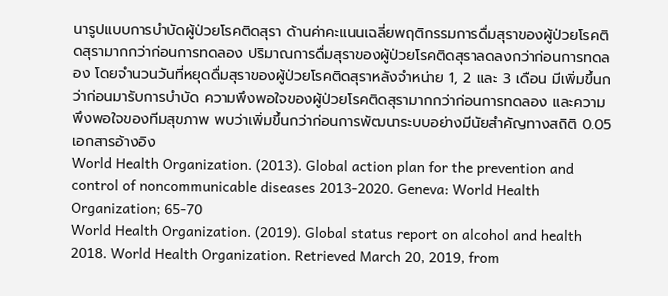นารูปแบบการบำบัดผู้ป่วยโรคติดสุรา ด้านค่าคะแนนเฉลี่ยพฤติกรรมการดื่มสุราของผู้ป่วยโรคติดสุรามากกว่าก่อนการทดลอง ปริมาณการดื่มสุราของผู้ป่วยโรคติดสุราลดลงกว่าก่อนการทดลอง โดยจำนวนวันที่หยุดดื่มสุราของผู้ป่วยโรคติดสุราหลังจำหน่าย 1, 2 และ 3 เดือน มีเพิ่มขึ้นกว่าก่อนมารับการบำบัด ความพึงพอใจของผู้ป่วยโรคติดสุรามากกว่าก่อนการทดลอง และความพึงพอใจของทีมสุขภาพ พบว่าเพิ่มขึ้นกว่าก่อนการพัฒนาระบบอย่างมีนัยสำคัญทางสถิติ 0.05
เอกสารอ้างอิง
World Health Organization. (2013). Global action plan for the prevention and control of noncommunicable diseases 2013-2020. Geneva: World Health Organization; 65-70
World Health Organization. (2019). Global status report on alcohol and health 2018. World Health Organization. Retrieved March 20, 2019, from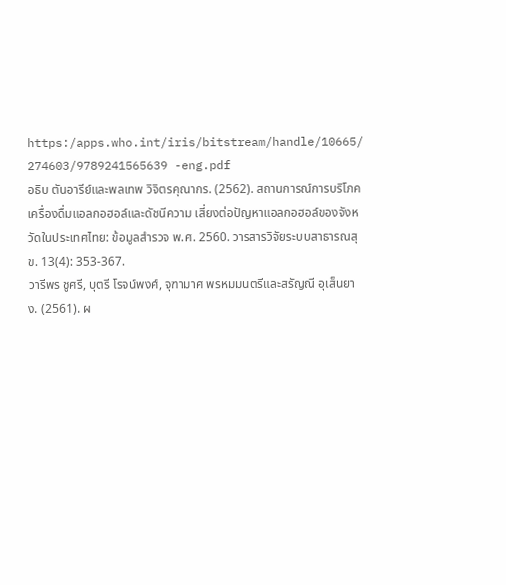https:/apps.who.int/iris/bitstream/handle/10665/ 274603/9789241565639 -eng.pdf
อธิบ ตันอารีย์และพลเทพ วิจิตรคุณากร. (2562). สถานการณ์การบริโภคเครื่องดื่มแอลกอฮอล์และดัชนีความ เสี่ยงต่อปัญหาแอลกอฮอล์ของจังหวัดในประเทศไทย: ข้อมูลสำรวจ พ.ศ. 2560. วารสารวิจัยระบบสาธารณสุข. 13(4): 353-367.
วารีพร ชูศรี, บุตรี โรจน์พงศ์, จุฑามาศ พรหมมนตรีและสรัญณี อุเส็นยาง. (2561). ผ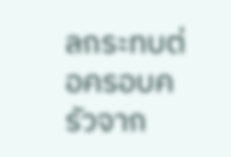ลกระทบต่อครอบครัวจาก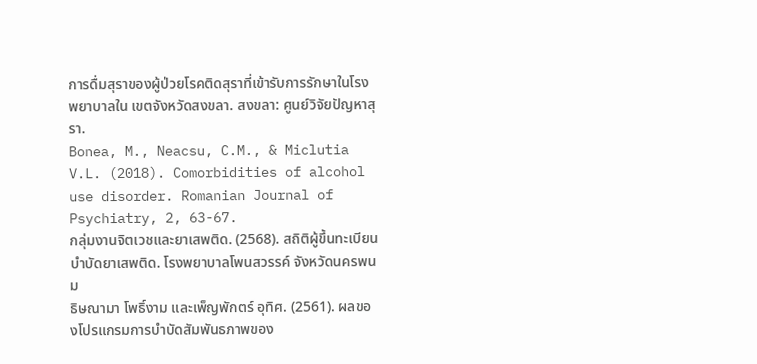การดื่มสุราของผู้ป่วยโรคติดสุราที่เข้ารับการรักษาในโรงพยาบาลใน เขตจังหวัดสงขลา. สงขลา: ศูนย์วิจัยปัญหาสุรา.
Bonea, M., Neacsu, C.M., & Miclutia V.L. (2018). Comorbidities of alcohol use disorder. Romanian Journal of Psychiatry, 2, 63-67.
กลุ่มงานจิตเวชและยาเสพติด. (2568). สถิติผู้ขึ้นทะเบียนบำบัดยาเสพติด. โรงพยาบาลโพนสวรรค์ จังหวัดนครพนม
ธิษณามา โพธิ์งาม และเพ็ญพักตร์ อุทิศ. (2561). ผลของโปรแกรมการบำบัดสัมพันธภาพของ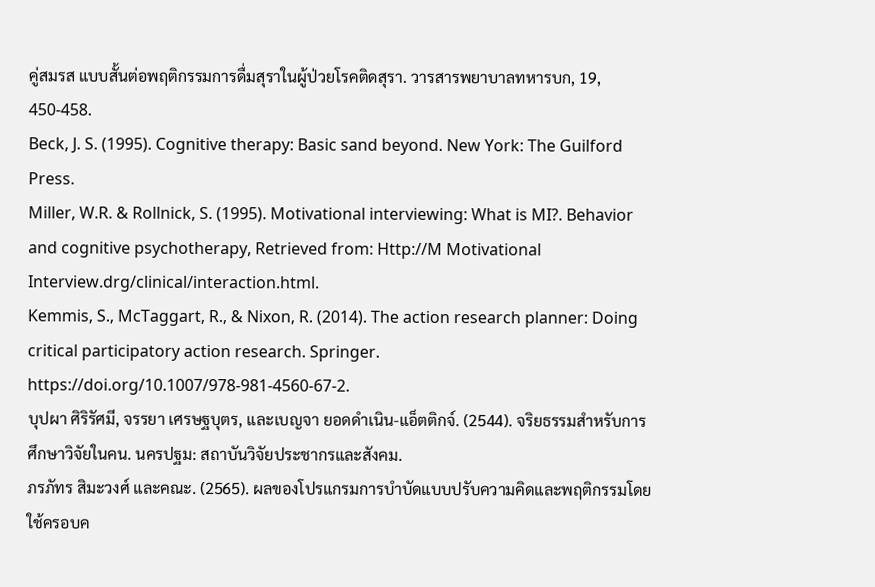คู่สมรส แบบสั้นต่อพฤติกรรมการดื่มสุราในผู้ป่วยโรคติดสุรา. วารสารพยาบาลทหารบก, 19, 450-458.
Beck, J. S. (1995). Cognitive therapy: Basic sand beyond. New York: The Guilford Press.
Miller, W.R. & Rollnick, S. (1995). Motivational interviewing: What is MI?. Behavior and cognitive psychotherapy, Retrieved from: Http://M Motivational Interview.drg/clinical/interaction.html.
Kemmis, S., McTaggart, R., & Nixon, R. (2014). The action research planner: Doing critical participatory action research. Springer. https://doi.org/10.1007/978-981-4560-67-2.
บุปผา ศิริรัศมี, จรรยา เศรษฐบุตร, และเบญจา ยอดดำเนิน-แอ็ตติกจ์. (2544). จริยธรรมสำหรับการศึกษาวิจัยในคน. นครปฐม: สถาบันวิจัยประชากรและสังคม.
ภรภัทร สิมะวงศ์ และคณะ. (2565). ผลของโปรแกรมการบำบัดแบบปรับความคิดและพฤติกรรมโดยใช้ครอบค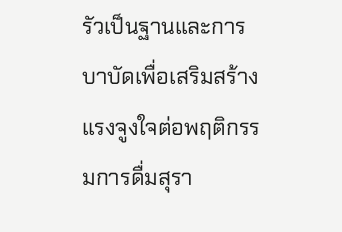รัวเป็นฐานและการบาบัดเพื่อเสริมสร้างแรงจูงใจต่อพฤติกรรมการดื่มสุรา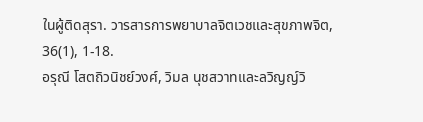ในผู้ติดสุรา. วารสารการพยาบาลจิตเวชและสุขภาพจิต, 36(1), 1-18.
อรุณี โสตถิวนิชย์วงศ์, วิมล นุชสวาทและลวิญญ์วิ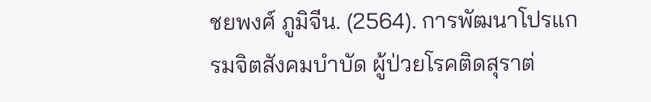ชยพงศ์ ภูมิจีน. (2564). การพัฒนาโปรแกรมจิตสังคมบำบัด ผู้ป่วยโรคติดสุราต่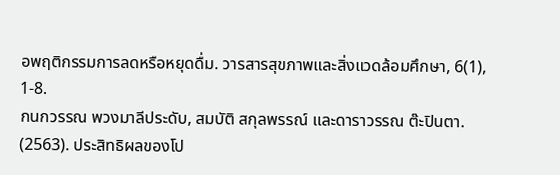อพฤติกรรมการลดหรือหยุดดื่ม. วารสารสุขภาพและสิ่งแวดล้อมศึกษา, 6(1), 1-8.
กนกวรรณ พวงมาลีประดับ, สมบัติ สกุลพรรณ์ และดาราวรรณ ต๊ะปินตา. (2563). ประสิทธิผลของโป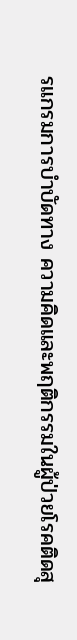รแกรมการบำบัดทาง ความคิดและพฤติกรรมในผู้ป่วยโรคติดสุ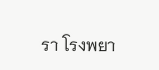รา โรงพยา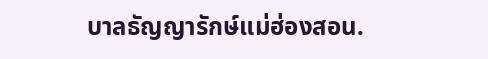บาลธัญญารักษ์แม่ฮ่องสอน.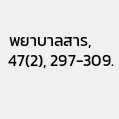พยาบาลสาร, 47(2), 297-309.